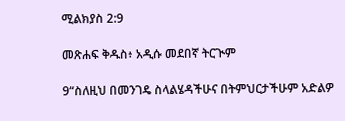ሚልክያስ 2:9

መጽሐፍ ቅዱስ፥ አዲሱ መደበኛ ትርጒም

9“ስለዚህ በመንገዴ ስላልሄዳችሁና በትምህርታችሁም አድልዎ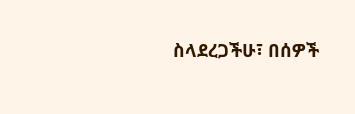ስላደረጋችሁ፣ በሰዎች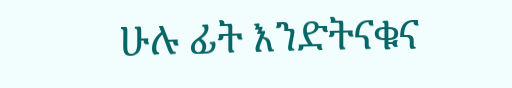ሁሉ ፊት እንድትናቁና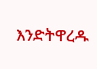እንድትዋረዱ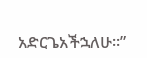አድርጌአችኋለሁ።”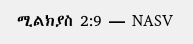ሚልክያስ 2:9 — NASV